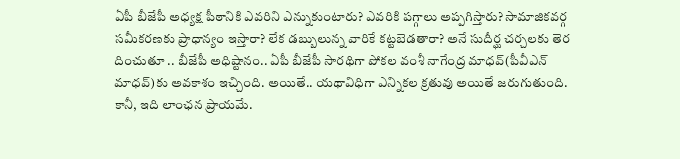ఏపీ బీజేపీ అధ్యక్ష పీఠానికి ఎవరిని ఎన్నుకుంటారు? ఎవరికి పగ్గాలు అప్పగిస్తారు? సామాజికవర్గ సమీకరణకు ప్రాధాన్యం ఇస్తారా? లేక డబ్బులున్న వారికే కట్టబెడతారా? అనే సుదీర్ఘ చర్చలకు తెర దించుతూ .. బీజేపీ అధిష్టానం.. ఏపీ బీజేపీ సారథిగా పోకల వంశీ నాగేంద్ర మాధవ్(పీవీఎన్ మాధవ్)కు అవకాశం ఇచ్చింది. అయితే.. యథావిధిగా ఎన్నికల క్రతువు అయితే జరుగుతుంది. కానీ, ఇది లాంఛన ప్రాయమే.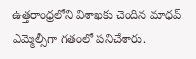ఉత్తరాంధ్రలోని విశాఖకు చెందిన మాధవ్ ఎమ్మెల్సీగా గతంలో పనిచేశారు.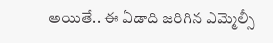అయితే.. ఈ ఏడాది జరిగిన ఎమ్మెల్సీ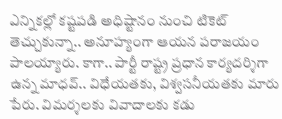ఎన్నికల్లో కష్టపడి అధిష్టానం నుంచి టికెట్ తెచ్చుకున్నా.. అనూహ్యంగా ఆయన పరాజయం పాలయ్యారు. కాగా.. పార్టీ రాష్ట్ర ప్రధాన కార్యదర్శిగా ఉన్న మాధవ్.. విధేయతకు, విశ్వసనీయతకు మారు పేరు. విమర్శలకు వివాదాలకు కడు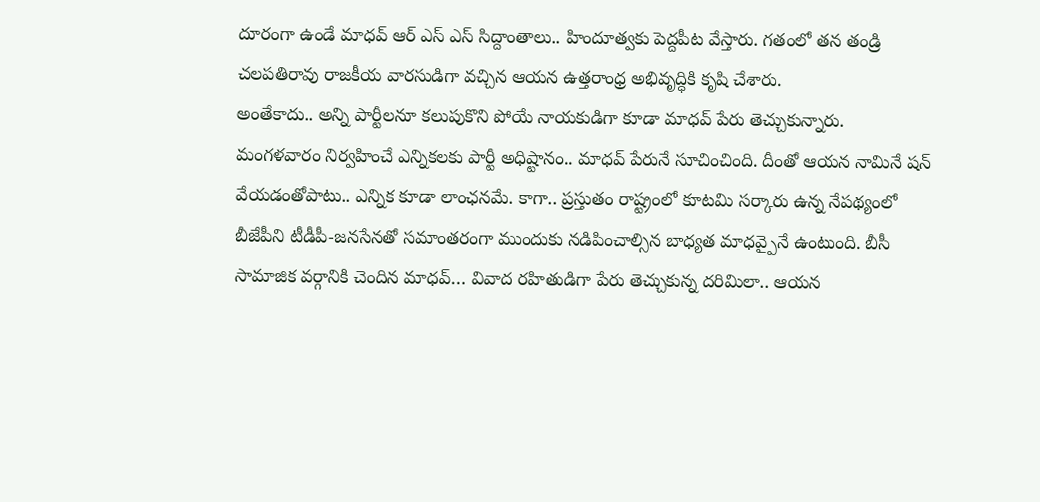దూరంగా ఉండే మాధవ్ ఆర్ ఎస్ ఎస్ సిద్దాంతాలు.. హిందూత్వకు పెద్దపీట వేస్తారు. గతంలో తన తండ్రి చలపతిరావు రాజకీయ వారసుడిగా వచ్చిన ఆయన ఉత్తరాంధ్ర అభివృద్ధికి కృషి చేశారు.
అంతేకాదు.. అన్ని పార్టీలనూ కలుపుకొని పోయే నాయకుడిగా కూడా మాధవ్ పేరు తెచ్చుకున్నారు. మంగళవారం నిర్వహించే ఎన్నికలకు పార్టీ అధిష్టానం.. మాధవ్ పేరునే సూచించింది. దీంతో ఆయన నామినే షన్ వేయడంతోపాటు.. ఎన్నిక కూడా లాంఛనమే. కాగా.. ప్రస్తుతం రాష్ట్రంలో కూటమి సర్కారు ఉన్న నేపథ్యంలో బీజేపీని టీడీపీ-జనసేనతో సమాంతరంగా ముందుకు నడిపించాల్సిన బాధ్యత మాధవ్పైనే ఉంటుంది. బీసీ సామాజిక వర్గానికి చెందిన మాధవ్… వివాద రహితుడిగా పేరు తెచ్చుకున్న దరిమిలా.. ఆయన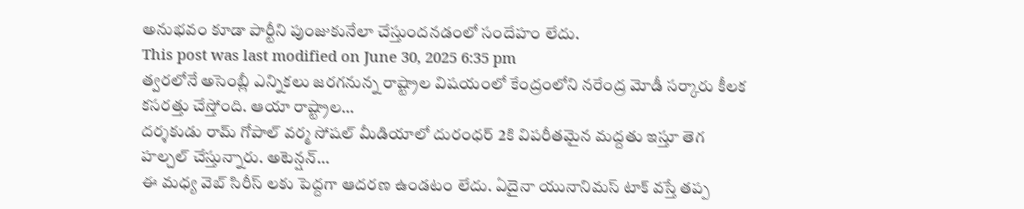అనుభవం కూడా పార్టీని పుంజుకునేలా చేస్తుందనడంలో సందేహం లేదు.
This post was last modified on June 30, 2025 6:35 pm
త్వరలోనే అసెంబ్లీ ఎన్నికలు జరగనున్న రాష్ట్రాల విషయంలో కేంద్రంలోని నరేంద్ర మోడీ సర్కారు కీలక కసరత్తు చేస్తోంది. ఆయా రాష్ట్రాల…
దర్శకుడు రామ్ గోపాల్ వర్మ సోషల్ మీడియాలో దురంధర్ 2కి విపరీతమైన మద్దతు ఇస్తూ తెగ హల్చల్ చేస్తున్నారు. అటెన్షన్…
ఈ మధ్య వెబ్ సిరీస్ లకు పెద్దగా ఆదరణ ఉండటం లేదు. ఏదైనా యునానిమస్ టాక్ వస్తే తప్ప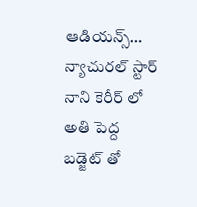ఆడియన్స్…
న్యాచురల్ స్టార్ నాని కెరీర్ లో అతి పెద్ద బడ్జెట్ తో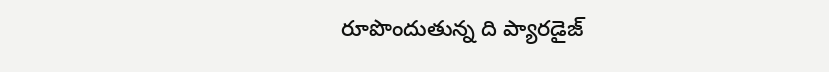రూపొందుతున్న ది ప్యారడైజ్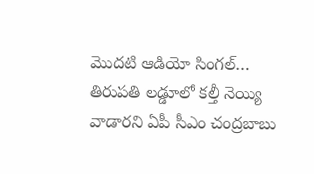మొదటి ఆడియో సింగల్…
తిరుపతి లడ్డూలో కల్తీ నెయ్యి వాడారని ఏపీ సీఎం చంద్రబాబు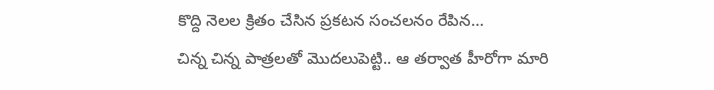కొద్ది నెలల క్రితం చేసిన ప్రకటన సంచలనం రేపిన…
చిన్న చిన్న పాత్రలతో మొదలుపెట్టి.. ఆ తర్వాత హీరోగా మారి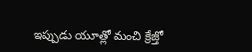ఇప్పుడు యూత్లో మంచి క్రేజ్తో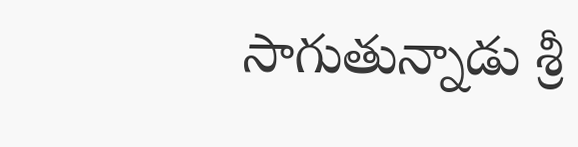సాగుతున్నాడు శ్రీ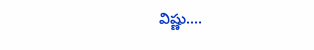విష్ణు.…